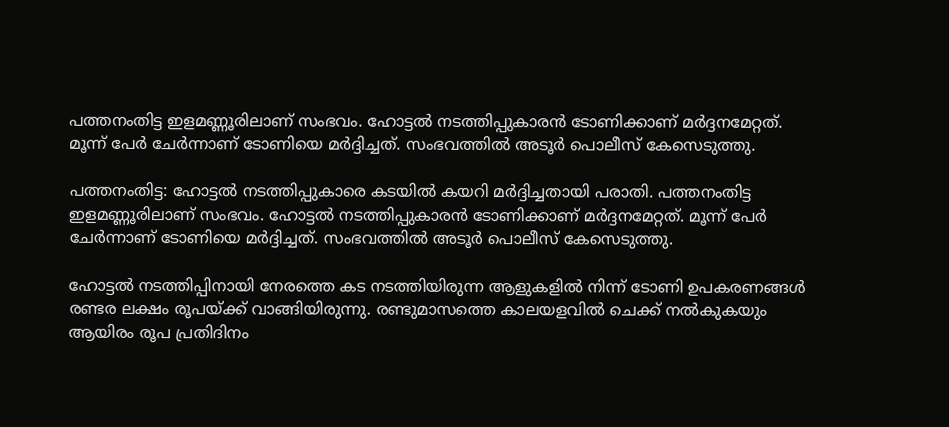പത്തനംതിട്ട ഇളമണ്ണൂരിലാണ് സംഭവം. ഹോട്ടൽ നടത്തിപ്പുകാരൻ ടോണിക്കാണ് മർദ്ദനമേറ്റത്. മൂന്ന് പേർ ചേർന്നാണ് ടോണിയെ മർദ്ദിച്ചത്. സംഭവത്തില്‍ അടൂർ പൊലീസ് കേസെടുത്തു.

പത്തനംതിട്ട: ഹോട്ടൽ നടത്തിപ്പുകാരെ കടയിൽ കയറി മർദ്ദിച്ചതായി പരാതി. പത്തനംതിട്ട ഇളമണ്ണൂരിലാണ് സംഭവം. ഹോട്ടൽ നടത്തിപ്പുകാരൻ ടോണിക്കാണ് മർദ്ദനമേറ്റത്. മൂന്ന് പേർ ചേർന്നാണ് ടോണിയെ മർദ്ദിച്ചത്. സംഭവത്തില്‍ അടൂർ പൊലീസ് കേസെടുത്തു.

ഹോട്ടൽ നടത്തിപ്പിനായി നേരത്തെ കട നടത്തിയിരുന്ന ആളുകളിൽ നിന്ന് ടോണി ഉപകരണങ്ങൾ രണ്ടര ലക്ഷം രൂപയ്ക്ക് വാങ്ങിയിരുന്നു. രണ്ടുമാസത്തെ കാലയളവിൽ ചെക്ക് നൽകുകയും ആയിരം രൂപ പ്രതിദിനം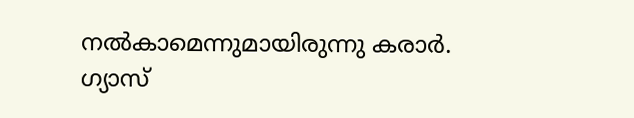നൽകാമെന്നുമായിരുന്നു കരാർ. ഗ്യാസ്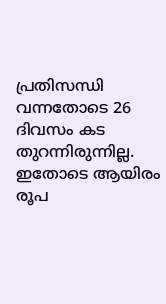പ്രതിസന്ധി വന്നതോടെ 26 ദിവസം കട തുറന്നിരുന്നില്ല. ഇതോടെ ആയിരം രൂപ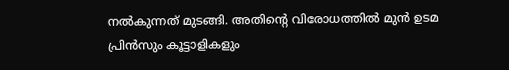നൽകുന്നത് മുടങ്ങി. അതിൻ്റെ വിരോധത്തിൽ മുൻ ഉടമ പ്രിൻസും കൂട്ടാളികളും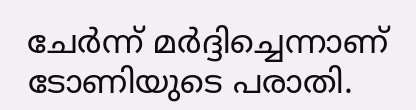ചേർന്ന് മർദ്ദിച്ചെന്നാണ് ടോണിയുടെ പരാതി.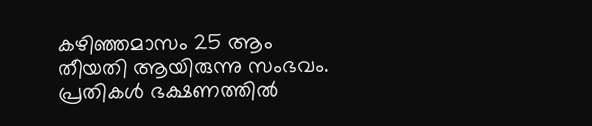കഴിഞ്ഞമാസം 25 ആം തീയതി ആയിരുന്നു സംഭവം. പ്രതികൾ ഭക്ഷണത്തിൽ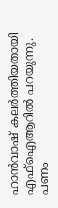ഹാൻവാഷ് കലർത്തിയതായി എഫ്ഐആറില്‍ പറയുന്നു. പണം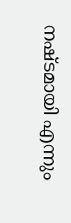നഷ്ടമായി എന്നും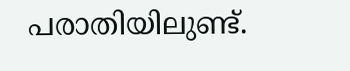പരാതിയിലുണ്ട്.